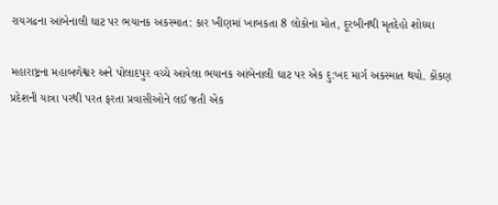રાયગઢના આંબેનાલી ઘાટ પર ભયાનક અકસ્માત: કાર ખીણમાં ખાબકતા 8 લોકોના મોત, દૂરબીનથી મૃતદેહો શોધ્યા

મહારાષ્ટ્રના મહાબળેશ્વર અને પોલાદપુર વચ્ચે આવેલા ભયાનક આંબેનાલી ઘાટ પર એક દુ:ખદ માર્ગ અકસ્માત થયો. કોંકણ પ્રદેશની યાત્રા પરથી પરત ફરતા પ્રવાસીઓને લઈ જતી એક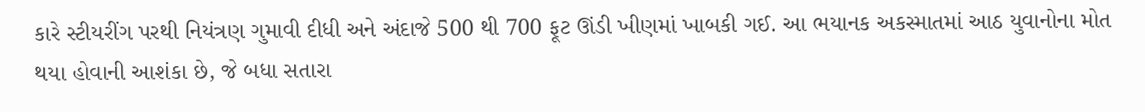કારે સ્ટીયરીંગ પરથી નિયંત્રણ ગુમાવી દીધી અને અંદાજે 500 થી 700 ફૂટ ઊંડી ખીણમાં ખાબકી ગઈ. આ ભયાનક અકસ્માતમાં આઠ યુવાનોના મોત થયા હોવાની આશંકા છે, જે બધા સતારા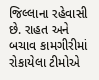જિલ્લાના રહેવાસી છે. રાહત અને બચાવ કામગીરીમાં રોકાયેલા ટીમોએ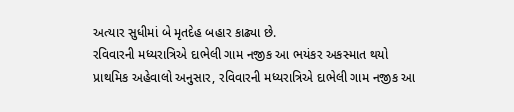અત્યાર સુધીમાં બે મૃતદેહ બહાર કાઢ્યા છે.
રવિવારની મધ્યરાત્રિએ દાભેલી ગામ નજીક આ ભયંકર અકસ્માત થયો
પ્રાથમિક અહેવાલો અનુસાર, રવિવારની મધ્યરાત્રિએ દાભેલી ગામ નજીક આ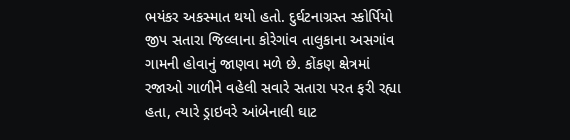ભયંકર અકસ્માત થયો હતો. દુર્ઘટનાગ્રસ્ત સ્કોર્પિયો જીપ સતારા જિલ્લાના કોરેગાંવ તાલુકાના અસગાંવ ગામની હોવાનું જાણવા મળે છે. કોંકણ ક્ષેત્રમાં રજાઓ ગાળીને વહેલી સવારે સતારા પરત ફરી રહ્યા હતા, ત્યારે ડ્રાઇવરે આંબેનાલી ઘાટ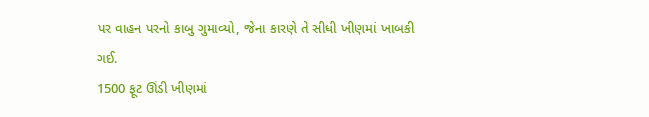પર વાહન પરનો કાબુ ગુમાવ્યો, જેના કારણે તે સીધી ખીણમાં ખાબકી ગઈ.
1500 ફૂટ ઊંડી ખીણમાં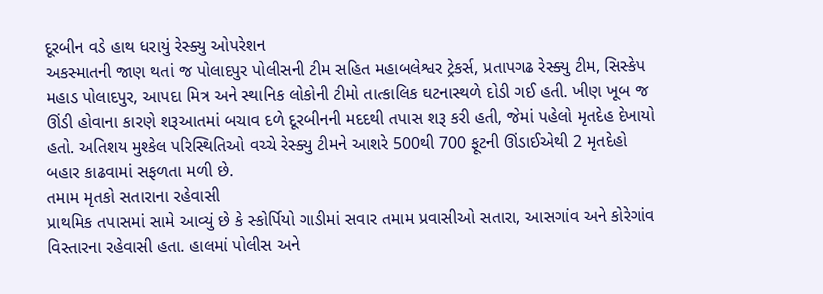દૂરબીન વડે હાથ ધરાયું રેસ્ક્યુ ઓપરેશન
અકસ્માતની જાણ થતાં જ પોલાદપુર પોલીસની ટીમ સહિત મહાબલેશ્વર ટ્રેકર્સ, પ્રતાપગઢ રેસ્ક્યુ ટીમ, સિસ્કેપ મહાડ પોલાદપુર, આપદા મિત્ર અને સ્થાનિક લોકોની ટીમો તાત્કાલિક ઘટનાસ્થળે દોડી ગઈ હતી. ખીણ ખૂબ જ ઊંડી હોવાના કારણે શરૂઆતમાં બચાવ દળે દૂરબીનની મદદથી તપાસ શરૂ કરી હતી, જેમાં પહેલો મૃતદેહ દેખાયો હતો. અતિશય મુશ્કેલ પરિસ્થિતિઓ વચ્ચે રેસ્ક્યુ ટીમને આશરે 500થી 700 ફૂટની ઊંડાઈએથી 2 મૃતદેહો બહાર કાઢવામાં સફળતા મળી છે.
તમામ મૃતકો સતારાના રહેવાસી
પ્રાથમિક તપાસમાં સામે આવ્યું છે કે સ્કોર્પિયો ગાડીમાં સવાર તમામ પ્રવાસીઓ સતારા, આસગાંવ અને કોરેગાંવ વિસ્તારના રહેવાસી હતા. હાલમાં પોલીસ અને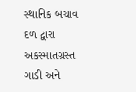સ્થાનિક બચાવ દળ દ્વારા અકસ્માતગ્રસ્ત ગાડી અને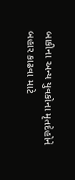બાકીના અન્ય યુવકોના મૃતદેહોને બહાર કાઢવા માટે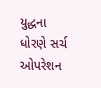યુદ્ધના ધોરણે સર્ચ ઓપરેશન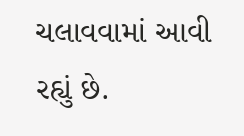ચલાવવામાં આવી રહ્યું છે.